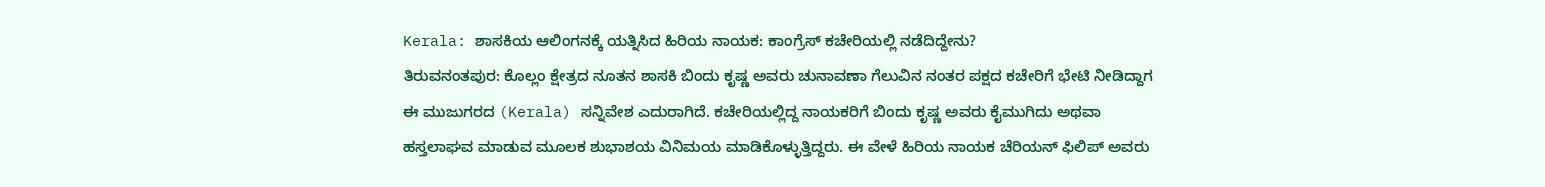Kerala: ಶಾಸಕಿಯ ಆಲಿಂಗನಕ್ಕೆ ಯತ್ನಿಸಿದ ಹಿರಿಯ ನಾಯಕ: ಕಾಂಗ್ರೆಸ್ ಕಚೇರಿಯಲ್ಲಿ ನಡೆದಿದ್ದೇನು?
ತಿರುವನಂತಪುರ: ಕೊಲ್ಲಂ ಕ್ಷೇತ್ರದ ನೂತನ ಶಾಸಕಿ ಬಿಂದು ಕೃಷ್ಣ ಅವರು ಚುನಾವಣಾ ಗೆಲುವಿನ ನಂತರ ಪಕ್ಷದ ಕಚೇರಿಗೆ ಭೇಟಿ ನೀಡಿದ್ದಾಗ ಈ ಮುಜುಗರದ (Kerala) ಸನ್ನಿವೇಶ ಎದುರಾಗಿದೆ. ಕಚೇರಿಯಲ್ಲಿದ್ದ ನಾಯಕರಿಗೆ ಬಿಂದು ಕೃಷ್ಣ ಅವರು ಕೈಮುಗಿದು ಅಥವಾ ಹಸ್ತಲಾಘವ ಮಾಡುವ ಮೂಲಕ ಶುಭಾಶಯ ವಿನಿಮಯ ಮಾಡಿಕೊಳ್ಳುತ್ತಿದ್ದರು. ಈ ವೇಳೆ ಹಿರಿಯ ನಾಯಕ ಚೆರಿಯನ್ ಫಿಲಿಪ್ ಅವರು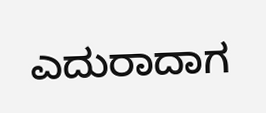ಎದುರಾದಾಗ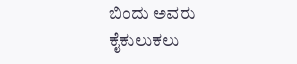ಬಿಂದು ಅವರು ಕೈಕುಲುಕಲು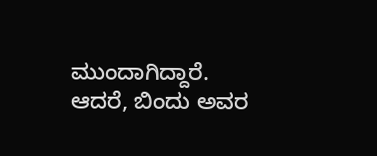ಮುಂದಾಗಿದ್ದಾರೆ. ಆದರೆ, ಬಿಂದು ಅವರ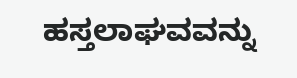ಹಸ್ತಲಾಘವವನ್ನು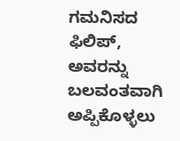ಗಮನಿಸದ ಫಿಲಿಪ್, ಅವರನ್ನು ಬಲವಂತವಾಗಿ ಅಪ್ಪಿಕೊಳ್ಳಲು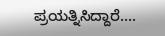ಪ್ರಯತ್ನಿಸಿದ್ದಾರೆ….